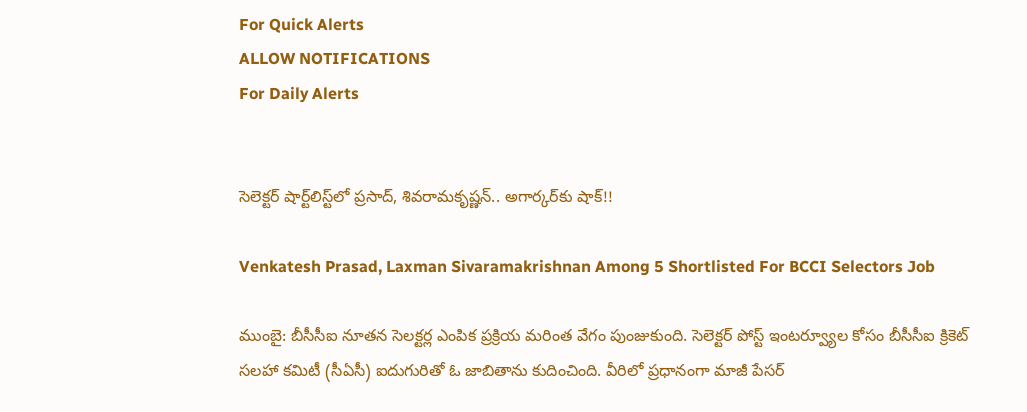For Quick Alerts
ALLOW NOTIFICATIONS
For Daily Alerts


సెలెక్టర్‌ షార్ట్‌లిస్ట్‌లో ప్రసాద్‌, శివరామకృష్ణన్‌.. అగార్కర్‌కు షాక్!!

Venkatesh Prasad, Laxman Sivaramakrishnan Among 5 Shortlisted For BCCI Selectors Job

ముంబై: బీసీసీఐ నూతన సెలక్టర్ల ఎంపిక ప్రక్రియ మరింత వేగం పుంజుకుంది. సెలెక్టర్‌ పోస్ట్‌ ఇంటర్వ్యూల కోసం బీసీసీఐ క్రికెట్‌ సలహా కమిటీ (సీఏసీ) ఐదుగురితో ఓ జాబితాను కుదించింది. వీరిలో ప్రధానంగా మాజీ పేసర్‌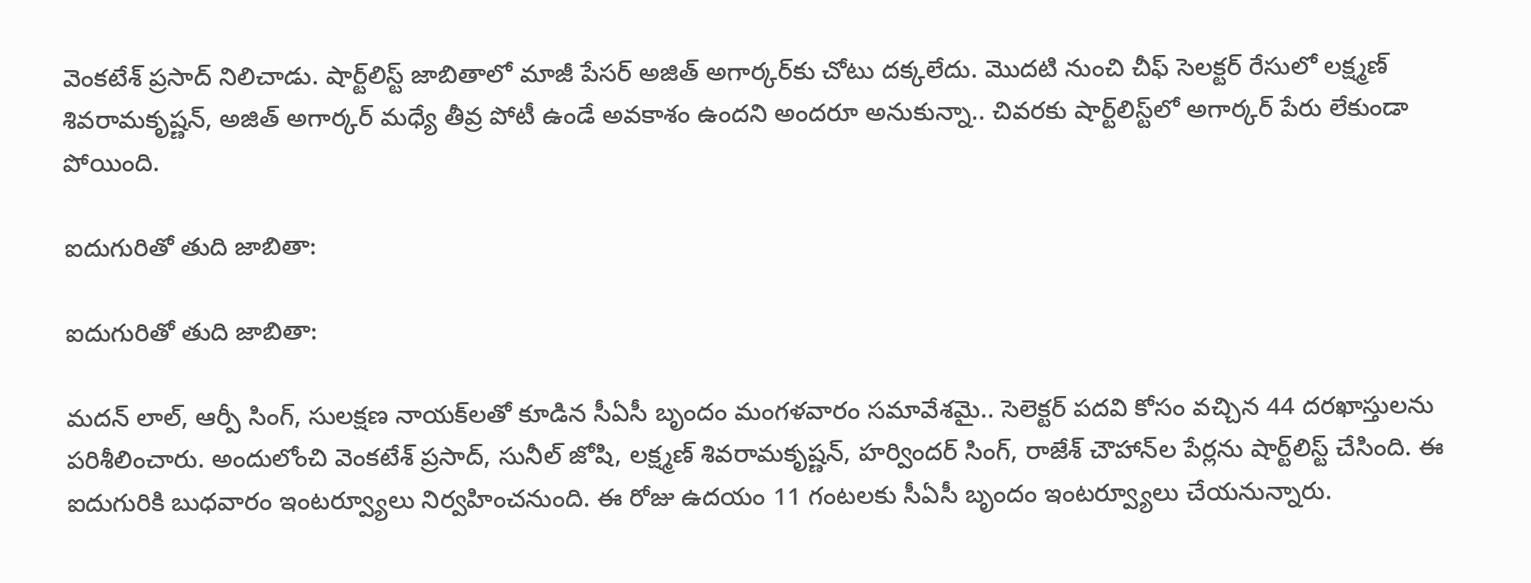వెంకటేశ్‌ ప్రసాద్‌ నిలిచాడు. షార్ట్‌లిస్ట్‌ జాబితాలో మాజీ పేసర్ అజిత్ అగార్కర్‌కు చోటు దక్కలేదు. మొదటి నుంచి చీఫ్ సెలక్టర్ రేసులో లక్ష్మణ్ శివరామకృష్ణన్, అజిత్ అగార్కర్ మధ్యే తీవ్ర పోటీ ఉండే అవకాశం ఉందని అందరూ అనుకున్నా.. చివరకు షార్ట్‌లిస్ట్‌లో అగార్కర్‌ పేరు లేకుండా పోయింది.

ఐదుగురితో తుది జాబితా:

ఐదుగురితో తుది జాబితా:

మదన్ లాల్, ఆర్పీ సింగ్, సులక్షణ నాయక్‌లతో కూడిన సీఏసీ బృందం మంగళవారం సమావేశమై.. సెలెక్టర్‌ పదవి కోసం వచ్చిన 44 దరఖాస్తులను పరిశీలించారు. అందులోంచి వెంకటేశ్‌ ప్రసాద్‌, సునీల్‌ జోషి, లక్ష్మణ్ శివరామకృష్ణన్‌, హర్విందర్‌ సింగ్‌, రాజేశ్‌ చౌహాన్‌ల పేర్లను షార్ట్‌లిస్ట్‌ చేసింది. ఈ ఐదుగురికి బుధవారం ఇంటర్వ్యూలు నిర్వహించనుంది. ఈ రోజు ఉదయం 11 గంటలకు సీఏసీ బృందం ఇంటర్వ్యూలు చేయనున్నారు.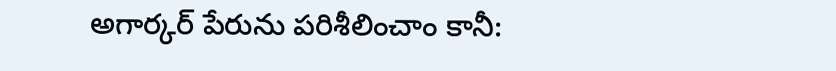అగార్కర్‌ పేరును పరిశీలించాం కానీ: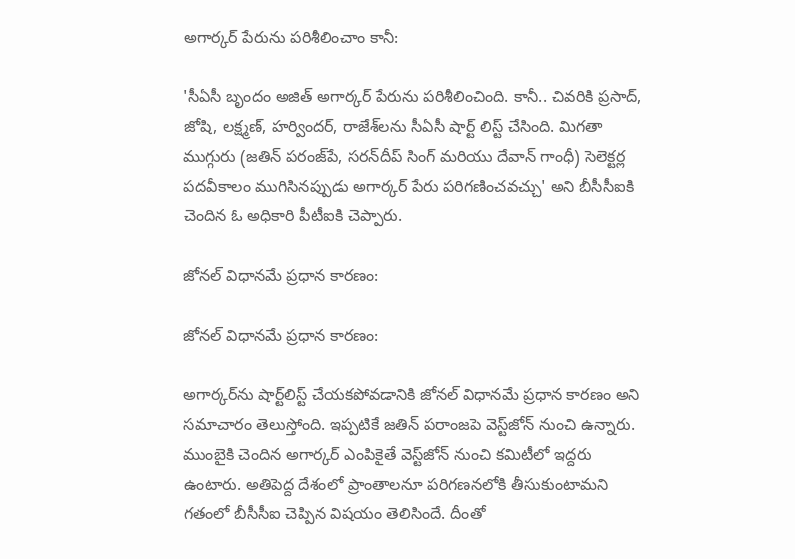అగార్కర్‌ పేరును పరిశీలించాం కానీ:

'సీఏసీ బృందం అజిత్ అగార్కర్ పేరును పరిశీలించింది. కానీ.. చివరికి ప్రసాద్‌, జోషి, లక్ష్మణ్, హర్విందర్‌, రాజేశ్‌లను సీఏసీ షార్ట్ లిస్ట్ చేసింది. మిగతా ముగ్గురు (జతిన్ పరంజ్‌పే, సరన్‌దీప్ సింగ్ మరియు దేవాన్ గాంధీ) సెలెక్టర్ల పదవీకాలం ముగిసినప్పుడు అగార్కర్ పేరు పరిగణించవచ్చు' అని బీసీసీఐకి చెందిన ఓ అధికారి పీటీఐకి చెప్పారు.

జోనల్ విధానమే ప్రధాన కారణం:

జోనల్ విధానమే ప్రధాన కారణం:

అగార్కర్‌ను షార్ట్‌లిస్ట్ చేయకపోవడానికి జోనల్ విధానమే ప్రధాన కారణం అని సమాచారం తెలుస్తోంది. ఇప్పటికే జతిన్‌ పరాంజపె వెస్ట్‌జోన్‌ నుంచి ఉన్నారు. ముంబైకి చెందిన అగార్కర్‌ ఎంపికైతే వెస్ట్‌జోన్‌ నుంచి కమిటీలో ఇద్దరు ఉంటారు. అతిపెద్ద దేశంలో ప్రాంతాలనూ పరిగణనలోకి తీసుకుంటామని గతంలో బీసీసీఐ చెప్పిన విషయం తెలిసిందే. దీంతో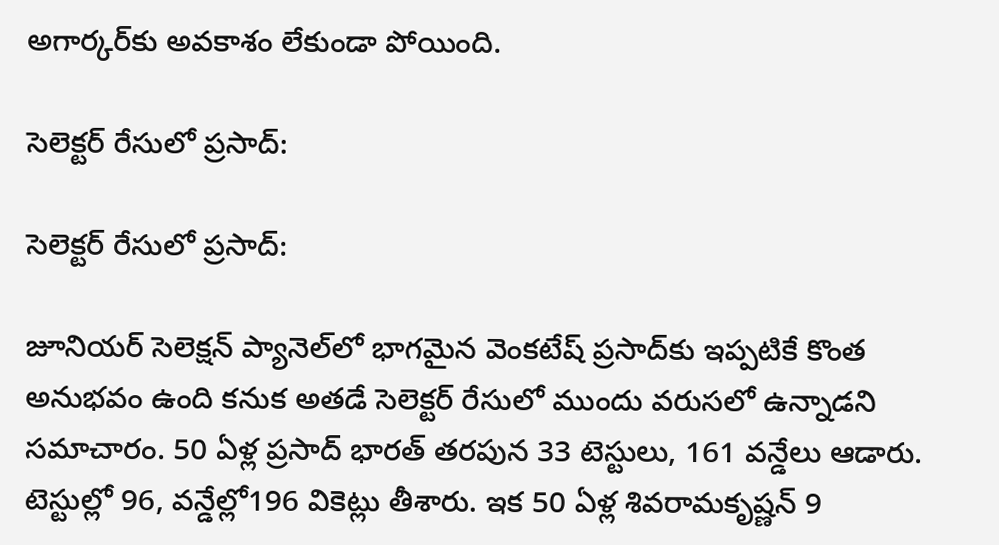అగార్కర్‌కు అవకాశం లేకుండా పోయింది.

సెలెక్టర్‌ రేసులో ప్రసాద్‌:

సెలెక్టర్‌ రేసులో ప్రసాద్‌:

జూనియర్ సెలెక్షన్ ప్యానెల్‌లో భాగమైన వెంకటేష్ ప్రసాద్‌కు ఇప్పటికే కొంత అనుభవం ఉంది కనుక అతడే సెలెక్టర్‌ రేసులో ముందు వరుసలో ఉన్నాడని సమాచారం. 50 ఏళ్ల ప్రసాద్‌ భారత్ తరపున 33 టెస్టులు, 161 వన్డేలు ఆడారు. టెస్టుల్లో 96, వన్డేల్లో196 వికెట్లు తీశారు. ఇక 50 ఏళ్ల శివరామకృష్ణన్‌ 9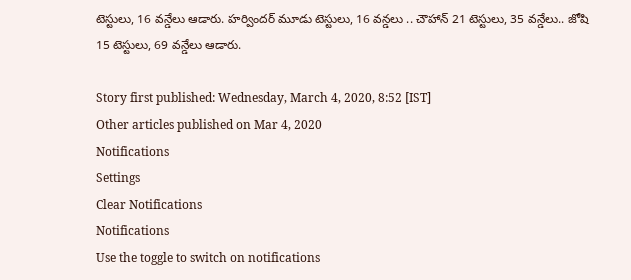టెస్టులు, 16 వన్డేలు ఆడారు. హర్విందర్ మూడు టెస్టులు, 16 వన్డలు .. చౌహాన్ 21 టెస్టులు, 35 వన్డేలు.. జోషి 15 టెస్టులు, 69 వన్డేలు ఆడారు.

Story first published: Wednesday, March 4, 2020, 8:52 [IST]
Other articles published on Mar 4, 2020
Notifications
Settings
Clear Notifications
Notifications
Use the toggle to switch on notifications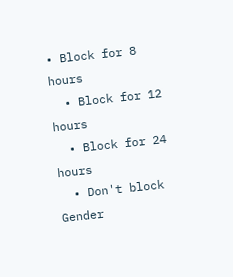• Block for 8 hours
  • Block for 12 hours
  • Block for 24 hours
  • Don't block
Gender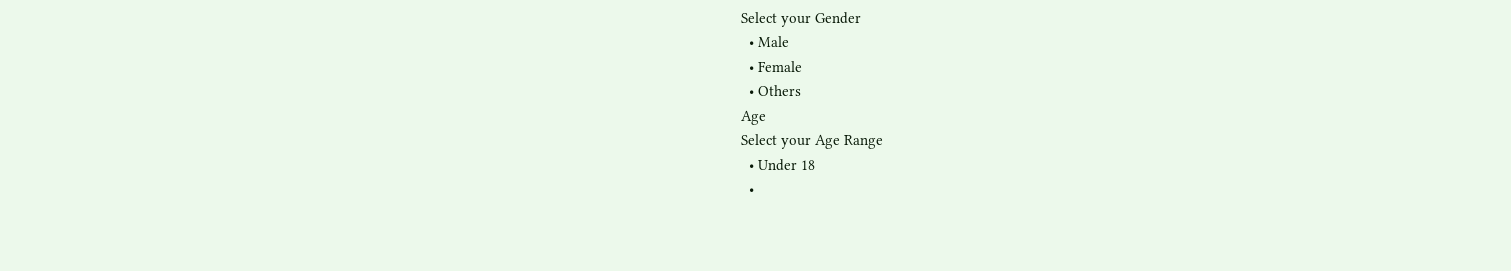Select your Gender
  • Male
  • Female
  • Others
Age
Select your Age Range
  • Under 18
  •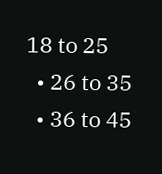18 to 25
  • 26 to 35
  • 36 to 45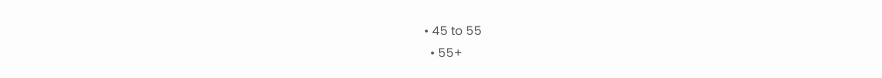• 45 to 55
  • 55+